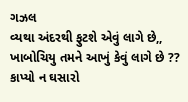ગઝલ
વ્યથા અંદરથી ફુટશે એવું લાગે છે,,
ખાબોચિયુ તમને આખું કેવું લાગે છે ??
કાપ્યો ન ઘસારો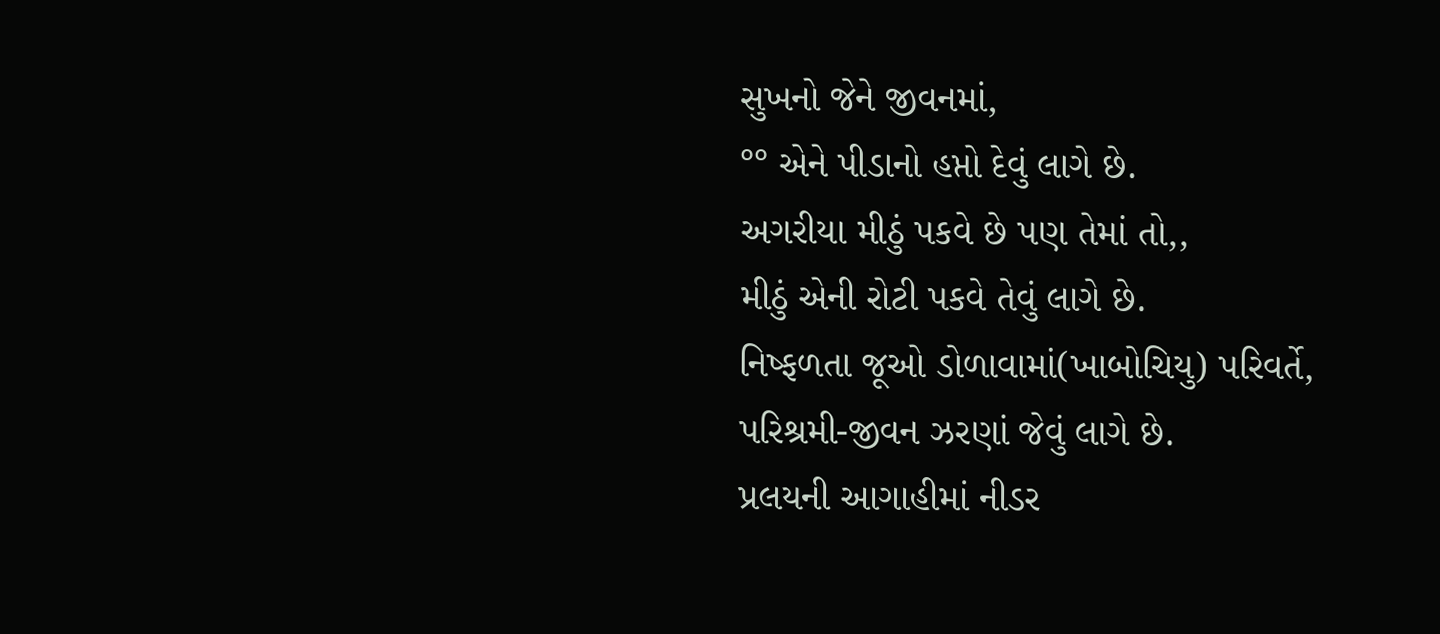સુખનો જેને જીવનમાં,
°° એને પીડાનો હપ્તો દેવું લાગે છે.
અગરીયા મીઠું પકવે છે પણ તેમાં તો,,
મીઠું એની રોટી પકવે તેવું લાગે છે.
નિષ્ફળતા જૂઓ ડોળાવામાં(ખાબોચિયુ) પરિવર્તે,
પરિશ્રમી-જીવન ઝરણાં જેવું લાગે છે.
પ્રલયની આગાહીમાં નીડર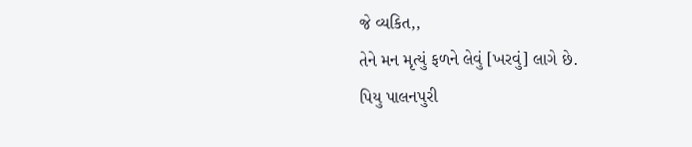જે વ્યકિત,,
તેને મન મૃત્યું ફળને લેવું [ખરવું] લાગે છે.
પિયુ પાલનપુરી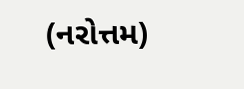(નરોત્તમ)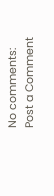No comments:
Post a Comment